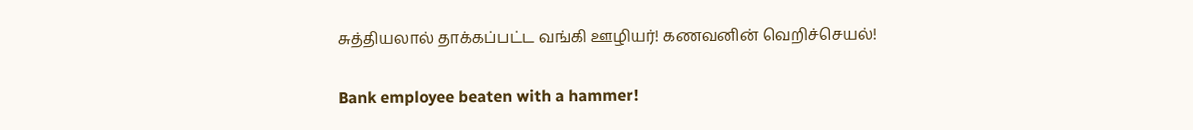சுத்தியலால் தாக்கப்பட்ட வங்கி ஊழியர்! கணவனின் வெறிச்செயல்!

Bank employee beaten with a hammer!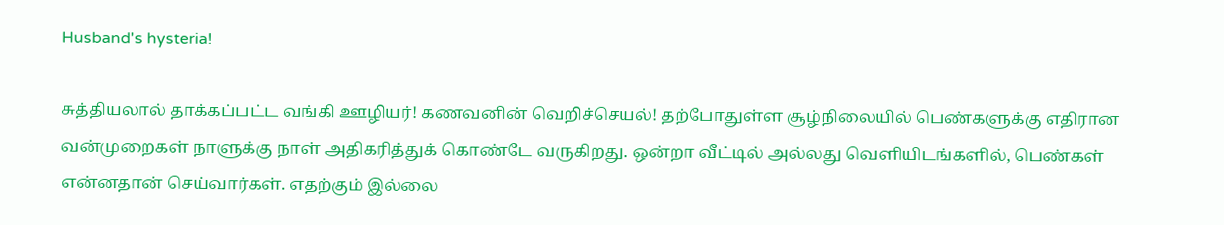Husband's hysteria!

சுத்தியலால் தாக்கப்பட்ட வங்கி ஊழியர்! கணவனின் வெறிச்செயல்! தற்போதுள்ள சூழ்நிலையில் பெண்களுக்கு எதிரான வன்முறைகள் நாளுக்கு நாள் அதிகரித்துக் கொண்டே வருகிறது. ஒன்றா வீட்டில் அல்லது வெளியிடங்களில், பெண்கள் என்னதான் செய்வார்கள். எதற்கும் இல்லை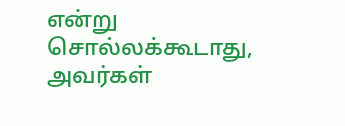என்று சொல்லக்கூடாது, அவர்கள்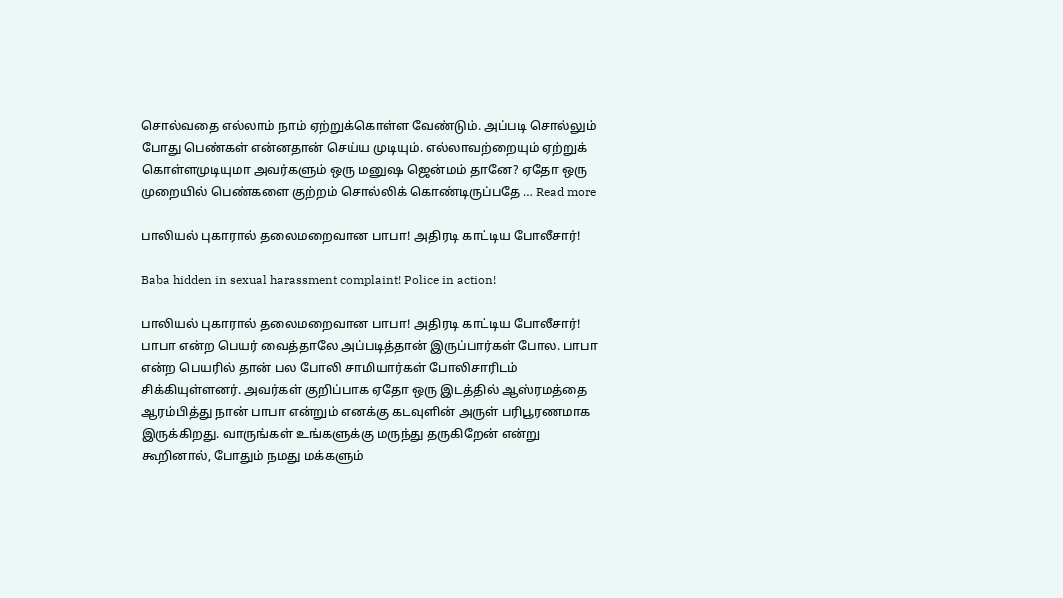சொல்வதை எல்லாம் நாம் ஏற்றுக்கொள்ள வேண்டும். அப்படி சொல்லும் போது பெண்கள் என்னதான் செய்ய முடியும். எல்லாவற்றையும் ஏற்றுக் கொள்ளமுடியுமா அவர்களும் ஒரு மனுஷ ஜென்மம் தானே? ஏதோ ஒரு முறையில் பெண்களை குற்றம் சொல்லிக் கொண்டிருப்பதே … Read more

பாலியல் புகாரால் தலைமறைவான பாபா! அதிரடி காட்டிய போலீசார்!

Baba hidden in sexual harassment complaint! Police in action!

பாலியல் புகாரால் தலைமறைவான பாபா! அதிரடி காட்டிய போலீசார்! பாபா என்ற பெயர் வைத்தாலே அப்படித்தான் இருப்பார்கள் போல. பாபா என்ற பெயரில் தான் பல போலி சாமியார்கள் போலிசாரிடம் சிக்கியுள்ளனர். அவர்கள் குறிப்பாக ஏதோ ஒரு இடத்தில் ஆஸ்ரமத்தை ஆரம்பித்து நான் பாபா என்றும் எனக்கு கடவுளின் அருள் பரிபூரணமாக இருக்கிறது. வாருங்கள் உங்களுக்கு மருந்து தருகிறேன் என்று கூறினால், போதும் நமது மக்களும்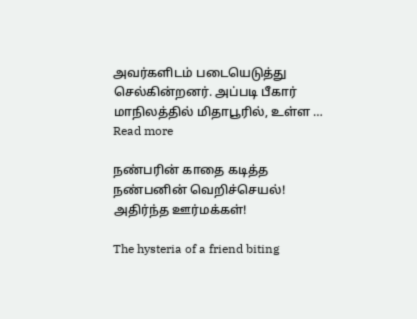அவர்களிடம் படையெடுத்து செல்கின்றனர். அப்படி பீகார் மாநிலத்தில் மிதாபூரில், உள்ள … Read more

நண்பரின் காதை கடித்த நண்பனின் வெறிச்செயல்! அதிர்ந்த ஊர்மக்கள்!

The hysteria of a friend biting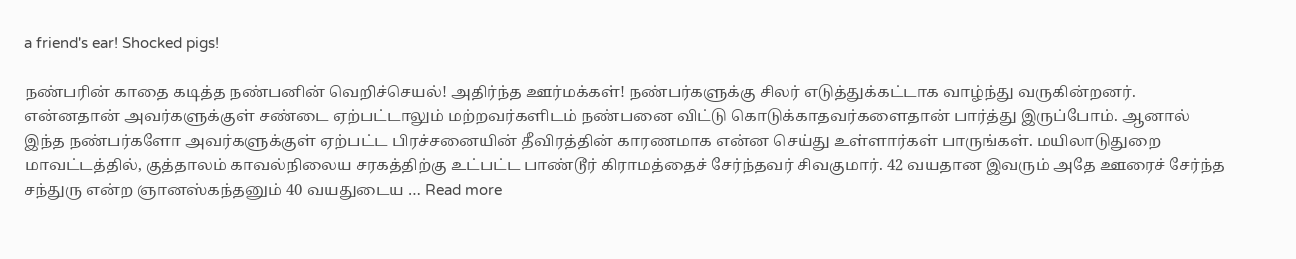a friend's ear! Shocked pigs!

நண்பரின் காதை கடித்த நண்பனின் வெறிச்செயல்! அதிர்ந்த ஊர்மக்கள்! நண்பர்களுக்கு சிலர் எடுத்துக்கட்டாக வாழ்ந்து வருகின்றனர். என்னதான் அவர்களுக்குள் சண்டை ஏற்பட்டாலும் மற்றவர்களிடம் நண்பனை விட்டு கொடுக்காதவர்களைதான் பார்த்து இருப்போம். ஆனால் இந்த நண்பர்களோ அவர்களுக்குள் ஏற்பட்ட பிரச்சனையின் தீவிரத்தின் காரணமாக என்ன செய்து உள்ளார்கள் பாருங்கள். மயிலாடுதுறை மாவட்டத்தில், குத்தாலம் காவல்நிலைய சரகத்திற்கு உட்பட்ட பாண்டூர் கிராமத்தைச் சேர்ந்தவர் சிவகுமார். 42 வயதான இவரும் அதே ஊரைச் சேர்ந்த சந்துரு என்ற ஞானஸ்கந்தனும் 40 வயதுடைய … Read more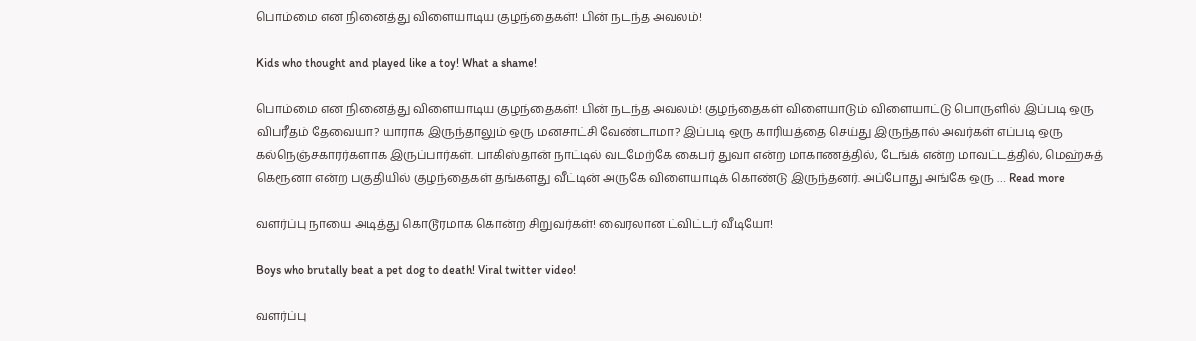பொம்மை என நினைத்து விளையாடிய குழந்தைகள்! பின் நடந்த அவலம்!

Kids who thought and played like a toy! What a shame!

பொம்மை என நினைத்து விளையாடிய குழந்தைகள்! பின் நடந்த அவலம்! குழந்தைகள் விளையாடும் விளையாட்டு பொருளில் இப்படி ஒரு விபரீதம் தேவையா? யாராக இருந்தாலும் ஒரு மனசாட்சி வேண்டாமா? இப்படி ஒரு காரியத்தை செய்து இருந்தால் அவர்கள் எப்படி ஒரு கல்நெஞ்சகாரர்களாக இருப்பார்கள். பாகிஸ்தான் நாட்டில் வடமேற்கே கைபர் துவா என்ற மாகாணத்தில், டேங்க் என்ற மாவட்டத்தில், மெஹ்சுத் கெரூனா என்ற பகுதியில் குழந்தைகள் தங்களது வீட்டின் அருகே விளையாடிக் கொண்டு இருந்தனர். அப்போது அங்கே ஒரு … Read more

வளர்ப்பு நாயை அடித்து கொடூரமாக கொன்ற சிறுவர்கள்! வைரலான ட்விட்டர் வீடியோ!

Boys who brutally beat a pet dog to death! Viral twitter video!

வளர்ப்பு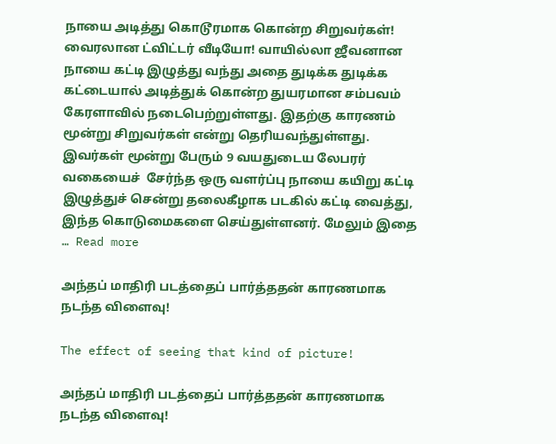நாயை அடித்து கொடூரமாக கொன்ற சிறுவர்கள்! வைரலான ட்விட்டர் வீடியோ! வாயில்லா ஜீவனான நாயை கட்டி இழுத்து வந்து அதை துடிக்க துடிக்க கட்டையால் அடித்துக் கொன்ற துயரமான சம்பவம் கேரளாவில் நடைபெற்றுள்ளது. இதற்கு காரணம் மூன்று சிறுவர்கள் என்று தெரியவந்துள்ளது. இவர்கள் மூன்று பேரும் 9 வயதுடைய லேபரர் வகையைச்  சேர்ந்த ஒரு வளர்ப்பு நாயை கயிறு கட்டி இழுத்துச் சென்று தலைகீழாக படகில் கட்டி வைத்து, இந்த கொடுமைகளை செய்துள்ளனர். மேலும் இதை … Read more

அந்தப் மாதிரி படத்தைப் பார்த்ததன் காரணமாக நடந்த விளைவு!

The effect of seeing that kind of picture!

அந்தப் மாதிரி படத்தைப் பார்த்ததன் காரணமாக நடந்த விளைவு!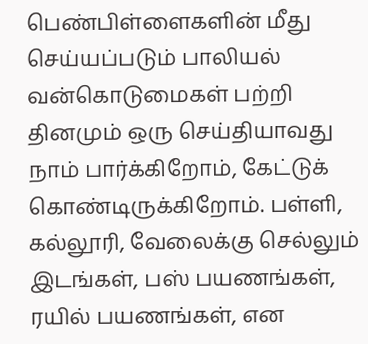பெண்பிள்ளைகளின் மீது செய்யப்படும் பாலியல் வன்கொடுமைகள் பற்றி தினமும் ஒரு செய்தியாவது நாம் பார்க்கிறோம், கேட்டுக் கொண்டிருக்கிறோம். பள்ளி, கல்லூரி, வேலைக்கு செல்லும் இடங்கள், பஸ் பயணங்கள், ரயில் பயணங்கள், என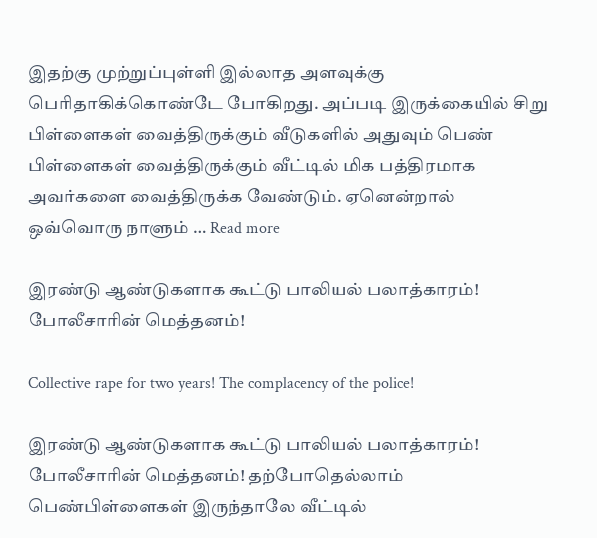இதற்கு முற்றுப்புள்ளி இல்லாத அளவுக்கு பெரிதாகிக்கொண்டே போகிறது. அப்படி இருக்கையில் சிறு பிள்ளைகள் வைத்திருக்கும் வீடுகளில் அதுவும் பெண் பிள்ளைகள் வைத்திருக்கும் வீட்டில் மிக பத்திரமாக அவர்களை வைத்திருக்க வேண்டும். ஏனென்றால் ஒவ்வொரு நாளும் … Read more

இரண்டு ஆண்டுகளாக கூட்டு பாலியல் பலாத்காரம்! போலீசாரின் மெத்தனம்!

Collective rape for two years! The complacency of the police!

இரண்டு ஆண்டுகளாக கூட்டு பாலியல் பலாத்காரம்! போலீசாரின் மெத்தனம்! தற்போதெல்லாம் பெண்பிள்ளைகள் இருந்தாலே வீட்டில்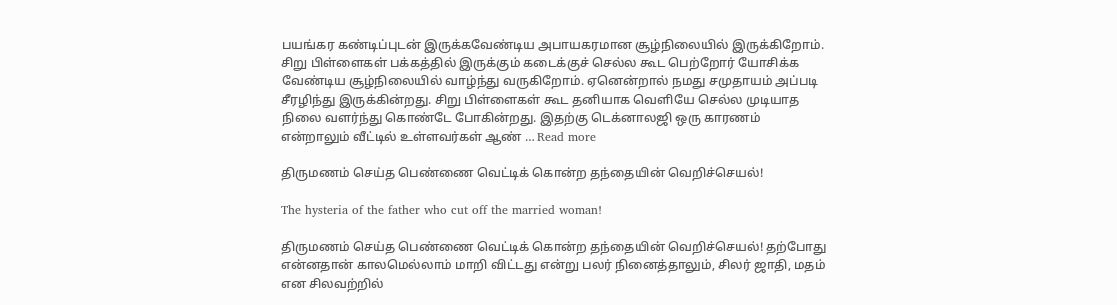பயங்கர கண்டிப்புடன் இருக்கவேண்டிய அபாயகரமான சூழ்நிலையில் இருக்கிறோம். சிறு பிள்ளைகள் பக்கத்தில் இருக்கும் கடைக்குச் செல்ல கூட பெற்றோர் யோசிக்க வேண்டிய சூழ்நிலையில் வாழ்ந்து வருகிறோம். ஏனென்றால் நமது சமுதாயம் அப்படி சீரழிந்து இருக்கின்றது. சிறு பிள்ளைகள் கூட தனியாக வெளியே செல்ல முடியாத நிலை வளர்ந்து கொண்டே போகின்றது. இதற்கு டெக்னாலஜி ஒரு காரணம் என்றாலும் வீட்டில் உள்ளவர்கள் ஆண் … Read more

திருமணம் செய்த பெண்ணை வெட்டிக் கொன்ற தந்தையின் வெறிச்செயல்!

The hysteria of the father who cut off the married woman!

திருமணம் செய்த பெண்ணை வெட்டிக் கொன்ற தந்தையின் வெறிச்செயல்! தற்போது என்னதான் காலமெல்லாம் மாறி விட்டது என்று பலர் நினைத்தாலும், சிலர் ஜாதி, மதம் என சிலவற்றில்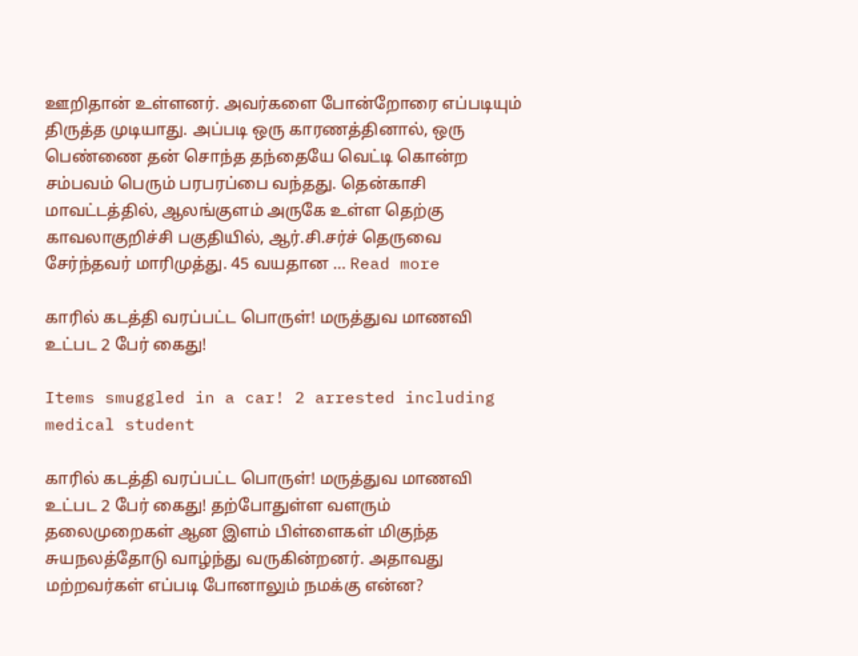ஊறிதான் உள்ளனர். அவர்களை போன்றோரை எப்படியும் திருத்த முடியாது. அப்படி ஒரு காரணத்தினால், ஒரு பெண்ணை தன் சொந்த தந்தையே வெட்டி கொன்ற சம்பவம் பெரும் பரபரப்பை வந்தது. தென்காசி மாவட்டத்தில், ஆலங்குளம் அருகே உள்ள தெற்கு காவலாகுறிச்சி பகுதியில், ஆர்.சி.சர்ச் தெருவை சேர்ந்தவர் மாரிமுத்து. 45 வயதான … Read more

காரில் கடத்தி வரப்பட்ட பொருள்! மருத்துவ மாணவி உட்பட 2 பேர் கைது!

Items smuggled in a car! 2 arrested including medical student

காரில் கடத்தி வரப்பட்ட பொருள்! மருத்துவ மாணவி உட்பட 2 பேர் கைது! தற்போதுள்ள வளரும் தலைமுறைகள் ஆன இளம் பிள்ளைகள் மிகுந்த சுயநலத்தோடு வாழ்ந்து வருகின்றனர். அதாவது மற்றவர்கள் எப்படி போனாலும் நமக்கு என்ன?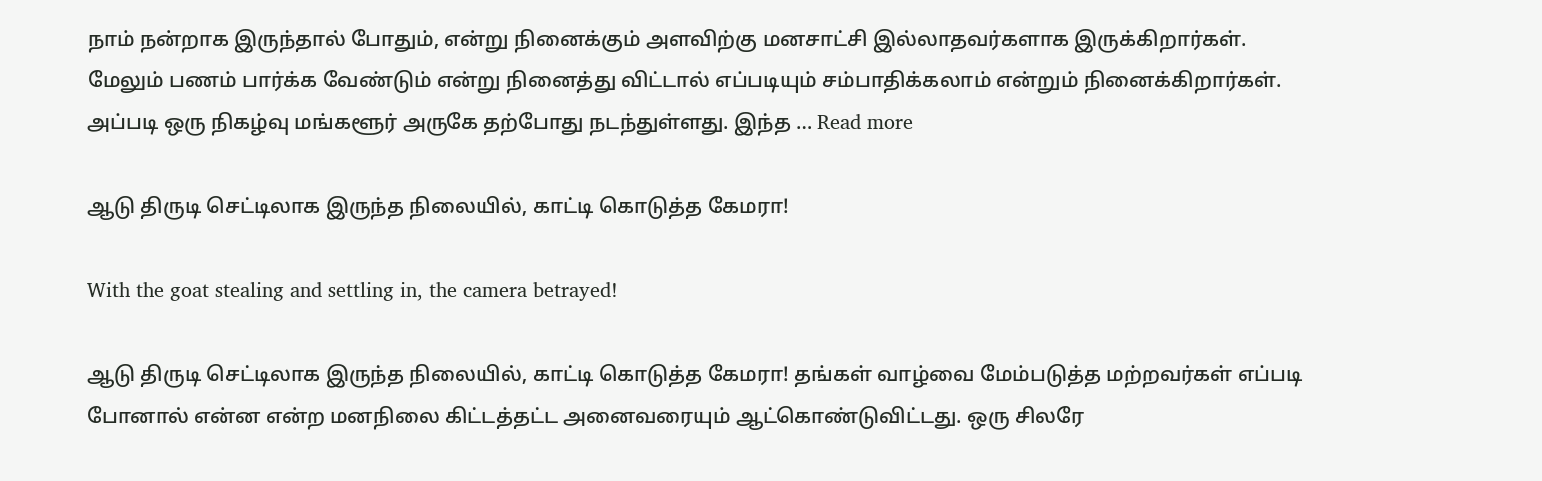நாம் நன்றாக இருந்தால் போதும், என்று நினைக்கும் அளவிற்கு மனசாட்சி இல்லாதவர்களாக இருக்கிறார்கள். மேலும் பணம் பார்க்க வேண்டும் என்று நினைத்து விட்டால் எப்படியும் சம்பாதிக்கலாம் என்றும் நினைக்கிறார்கள். அப்படி ஒரு நிகழ்வு மங்களூர் அருகே தற்போது நடந்துள்ளது. இந்த … Read more

ஆடு திருடி செட்டிலாக இருந்த நிலையில், காட்டி கொடுத்த கேமரா!

With the goat stealing and settling in, the camera betrayed!

ஆடு திருடி செட்டிலாக இருந்த நிலையில், காட்டி கொடுத்த கேமரா! தங்கள் வாழ்வை மேம்படுத்த மற்றவர்கள் எப்படி போனால் என்ன என்ற மனநிலை கிட்டத்தட்ட அனைவரையும் ஆட்கொண்டுவிட்டது. ஒரு சிலரே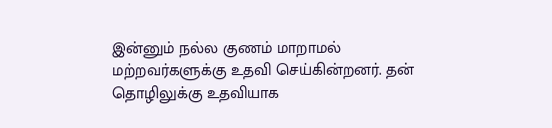இன்னும் நல்ல குணம் மாறாமல் மற்றவர்களுக்கு உதவி செய்கின்றனர். தன் தொழிலுக்கு உதவியாக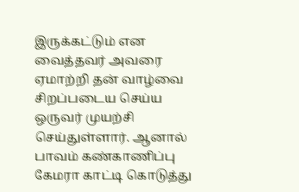இருக்கட்டும் என வைத்தவர் அவரை ஏமாற்றி தன் வாழ்வை சிறப்படைய செய்ய ஒருவர் முயற்சி செய்துள்ளார். ஆனால் பாவம் கண்காணிப்பு கேமரா காட்டி கொடுத்து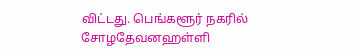விட்டது. பெங்களூர் நகரில் சோழதேவனஹள்ளி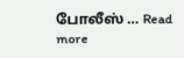போலீஸ் … Read more